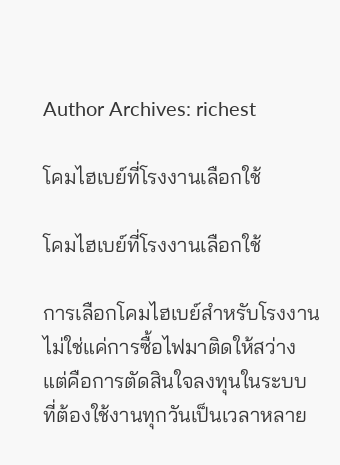Author Archives: richest

โคมไฮเบย์ที่โรงงานเลือกใช้

โคมไฮเบย์ที่โรงงานเลือกใช้

การเลือกโคมไฮเบย์สำหรับโรงงาน ไม่ใช่แค่การซื้อไฟมาติดให้สว่าง แต่คือการตัดสินใจลงทุนในระบบที่ต้องใช้งานทุกวันเป็นเวลาหลาย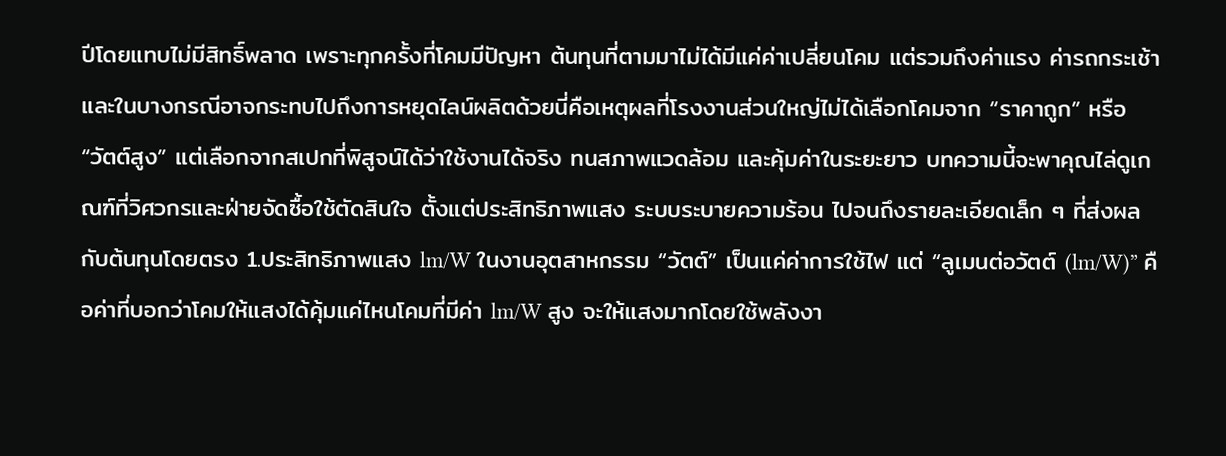ปีโดยแทบไม่มีสิทธิ์พลาด เพราะทุกครั้งที่โคมมีปัญหา ต้นทุนที่ตามมาไม่ได้มีแค่ค่าเปลี่ยนโคม แต่รวมถึงค่าแรง ค่ารถกระเช้า และในบางกรณีอาจกระทบไปถึงการหยุดไลน์ผลิตด้วยนี่คือเหตุผลที่โรงงานส่วนใหญ่ไม่ได้เลือกโคมจาก “ราคาถูก” หรือ “วัตต์สูง” แต่เลือกจากสเปกที่พิสูจน์ได้ว่าใช้งานได้จริง ทนสภาพแวดล้อม และคุ้มค่าในระยะยาว บทความนี้จะพาคุณไล่ดูเกณฑ์ที่วิศวกรและฝ่ายจัดซื้อใช้ตัดสินใจ ตั้งแต่ประสิทธิภาพแสง ระบบระบายความร้อน ไปจนถึงรายละเอียดเล็ก ๆ ที่ส่งผลกับต้นทุนโดยตรง 1.ประสิทธิภาพแสง lm/W ในงานอุตสาหกรรม “วัตต์” เป็นแค่ค่าการใช้ไฟ แต่ “ลูเมนต่อวัตต์ (lm/W)” คือค่าที่บอกว่าโคมให้แสงได้คุ้มแค่ไหนโคมที่มีค่า lm/W สูง จะให้แสงมากโดยใช้พลังงา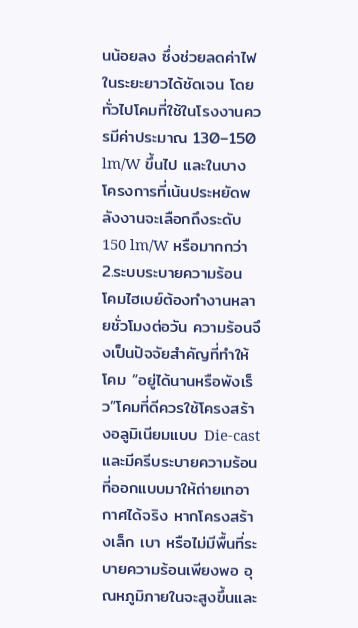นน้อยลง ซึ่งช่วยลดค่าไฟในระยะยาวได้ชัดเจน โดยทั่วไปโคมที่ใช้ในโรงงานควรมีค่าประมาณ 130–150 lm/W ขึ้นไป และในบางโครงการที่เน้นประหยัดพลังงานจะเลือกถึงระดับ 150 lm/W หรือมากกว่า 2.ระบบระบายความร้อน โคมไฮเบย์ต้องทำงานหลายชั่วโมงต่อวัน ความร้อนจึงเป็นปัจจัยสำคัญที่ทำให้โคม “อยู่ได้นานหรือพังเร็ว”โคมที่ดีควรใช้โครงสร้างอลูมิเนียมแบบ Die-cast และมีครีบระบายความร้อนที่ออกแบบมาให้ถ่ายเทอากาศได้จริง หากโครงสร้างเล็ก เบา หรือไม่มีพื้นที่ระบายความร้อนเพียงพอ อุณหภูมิภายในจะสูงขึ้นและ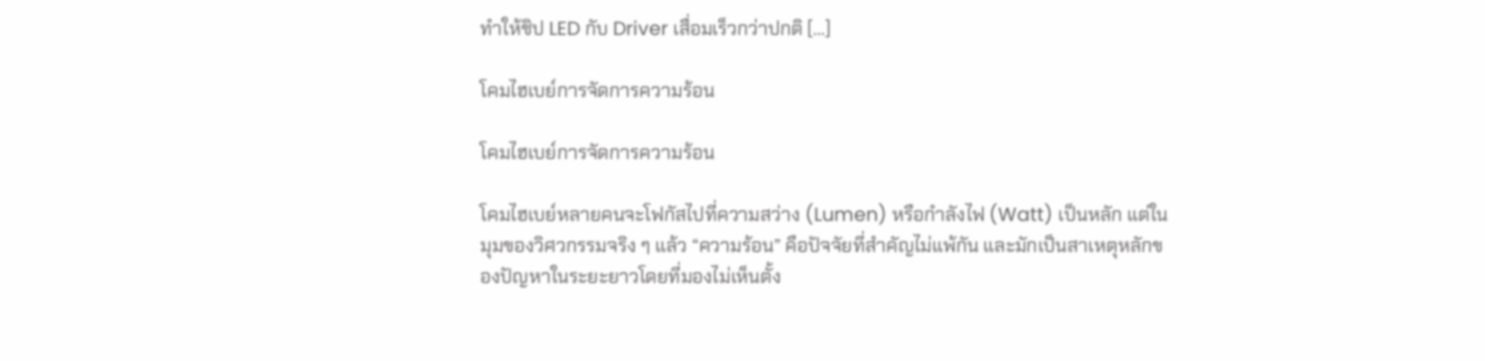ทำให้ชิป LED กับ Driver เสื่อมเร็วกว่าปกติ […]

โคมไฮเบย์การจัดการความร้อน

โคมไฮเบย์การจัดการความร้อน

โคมไฮเบย์หลายคนจะโฟกัสไปที่ความสว่าง (Lumen) หรือกำลังไฟ (Watt) เป็นหลัก แต่ในมุมของวิศวกรรมจริง ๆ แล้ว “ความร้อน” คือปัจจัยที่สำคัญไม่แพ้กัน และมักเป็นสาเหตุหลักของปัญหาในระยะยาวโดยที่มองไม่เห็นตั้ง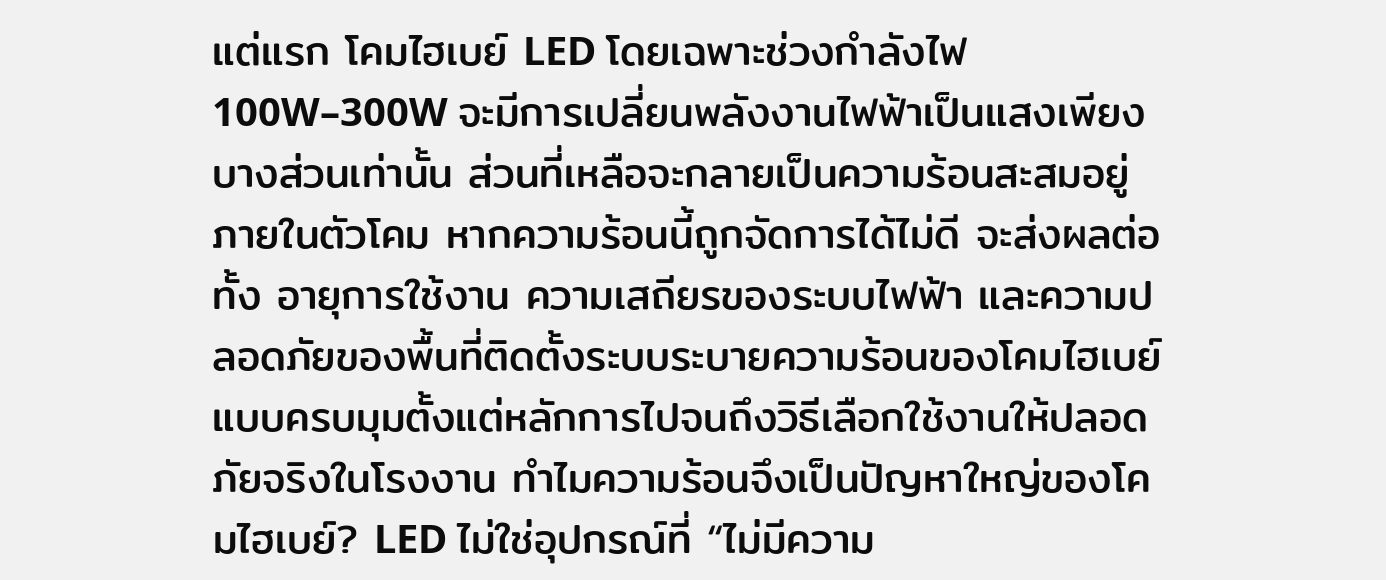แต่แรก โคมไฮเบย์ LED โดยเฉพาะช่วงกำลังไฟ 100W–300W จะมีการเปลี่ยนพลังงานไฟฟ้าเป็นแสงเพียงบางส่วนเท่านั้น ส่วนที่เหลือจะกลายเป็นความร้อนสะสมอยู่ภายในตัวโคม หากความร้อนนี้ถูกจัดการได้ไม่ดี จะส่งผลต่อทั้ง อายุการใช้งาน ความเสถียรของระบบไฟฟ้า และความปลอดภัยของพื้นที่ติดตั้งระบบระบายความร้อนของโคมไฮเบย์แบบครบมุมตั้งแต่หลักการไปจนถึงวิธีเลือกใช้งานให้ปลอดภัยจริงในโรงงาน ทำไมความร้อนจึงเป็นปัญหาใหญ่ของโคมไฮเบย์? LED ไม่ใช่อุปกรณ์ที่ “ไม่มีความ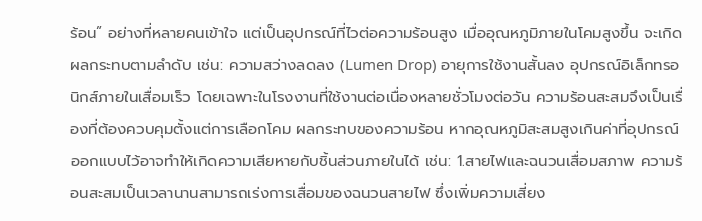ร้อน” อย่างที่หลายคนเข้าใจ แต่เป็นอุปกรณ์ที่ไวต่อความร้อนสูง เมื่ออุณหภูมิภายในโคมสูงขึ้น จะเกิดผลกระทบตามลำดับ เช่น: ความสว่างลดลง (Lumen Drop) อายุการใช้งานสั้นลง อุปกรณ์อิเล็กทรอนิกส์ภายในเสื่อมเร็ว โดยเฉพาะในโรงงานที่ใช้งานต่อเนื่องหลายชั่วโมงต่อวัน ความร้อนสะสมจึงเป็นเรื่องที่ต้องควบคุมตั้งแต่การเลือกโคม ผลกระทบของความร้อน หากอุณหภูมิสะสมสูงเกินค่าที่อุปกรณ์ออกแบบไว้อาจทำให้เกิดความเสียหายกับชิ้นส่วนภายในได้ เช่น: 1.สายไฟและฉนวนเสื่อมสภาพ ความร้อนสะสมเป็นเวลานานสามารถเร่งการเสื่อมของฉนวนสายไฟ ซึ่งเพิ่มความเสี่ยง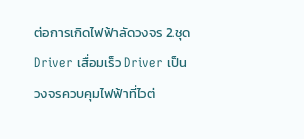ต่อการเกิดไฟฟ้าลัดวงจร 2.ชุด Driver เสื่อมเร็ว Driver เป็นวงจรควบคุมไฟฟ้าที่ไวต่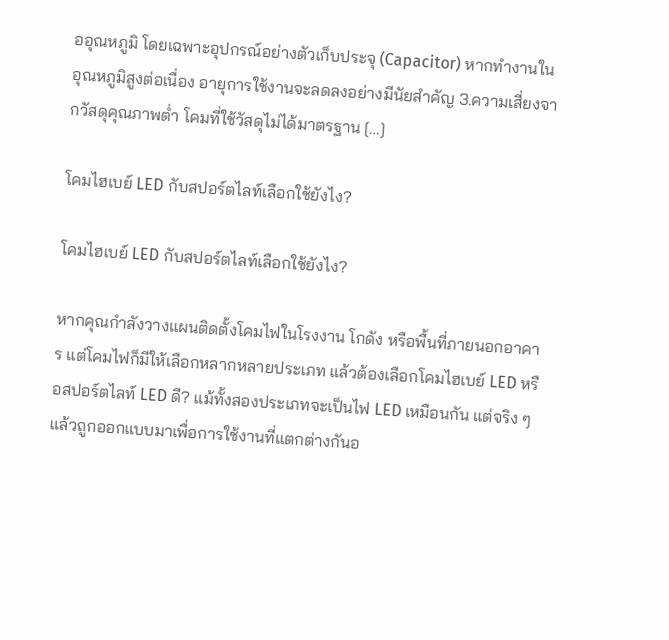ออุณหภูมิ โดยเฉพาะอุปกรณ์อย่างตัวเก็บประจุ (Capacitor) หากทำงานในอุณหภูมิสูงต่อเนื่อง อายุการใช้งานจะลดลงอย่างมีนัยสำคัญ 3.ความเสี่ยงจากวัสดุคุณภาพต่ำ โคมที่ใช้วัสดุไม่ได้มาตรฐาน […]

โคมไฮเบย์ LED กับสปอร์ตไลท์เลือกใช้ยังไง?

โคมไฮเบย์ LED กับสปอร์ตไลท์เลือกใช้ยังไง?

หากคุณกำลังวางแผนติดตั้งโคมไฟในโรงงาน โกดัง หรือพื้นที่ภายนอกอาคาร แต่โคมไฟก็มีให้เลือกหลากหลายประเภท แล้วต้องเลือกโคมไฮเบย์ LED หรือสปอร์ตไลท์ LED ดี? แม้ทั้งสองประเภทจะเป็นไฟ LED เหมือนกัน แต่จริง ๆ แล้วถูกออกแบบมาเพื่อการใช้งานที่แตกต่างกันอ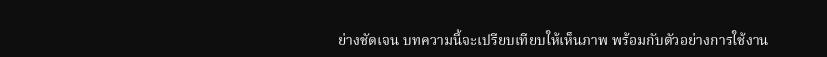ย่างชัดเจน บทความนี้จะเปรียบเทียบให้เห็นภาพ พร้อมกับตัวอย่างการใช้งาน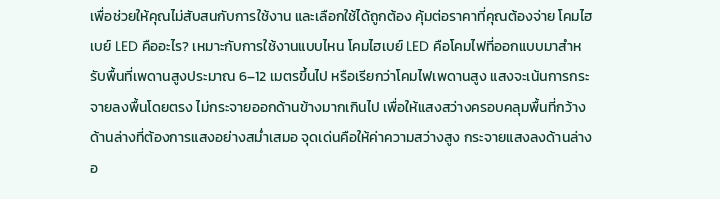เพื่อช่วยให้คุณไม่สับสนกับการใช้งาน และเลือกใช้ได้ถูกต้อง คุ้มต่อราคาที่คุณต้องจ่าย โคมไฮเบย์ LED คืออะไร? เหมาะกับการใช้งานแบบไหน โคมไฮเบย์ LED คือโคมไฟที่ออกแบบมาสำหรับพื้นที่เพดานสูงประมาณ 6–12 เมตรขึ้นไป หรือเรียกว่าโคมไฟเพดานสูง แสงจะเน้นการกระจายลงพื้นโดยตรง ไม่กระจายออกด้านข้างมากเกินไป เพื่อให้แสงสว่างครอบคลุมพื้นที่กว้างด้านล่างที่ต้องการแสงอย่างสม่ำเสมอ จุดเด่นคือให้ค่าความสว่างสูง กระจายแสงลงด้านล่างอ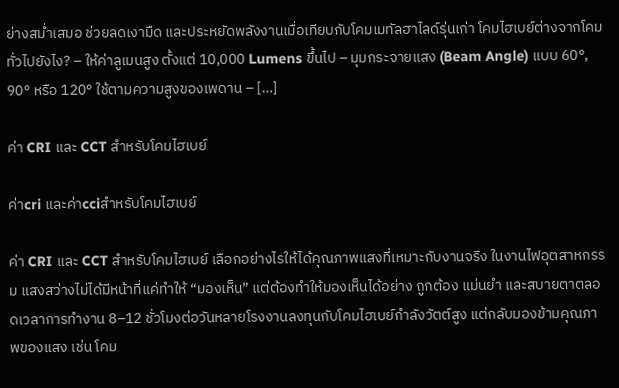ย่างสม่ำเสมอ ช่วยลดเงามืด และประหยัดพลังงานเมื่อเทียบกับโคมเมทัลฮาไลด์รุ่นเก่า โคมไฮเบย์ต่างจากโคมทั่วไปยังไง? – ให้ค่าลูเมนสูง ตั้งแต่ 10,000 Lumens ขึ้นไป – มุมกระจายแสง (Beam Angle) แบบ 60°, 90° หรือ 120° ใช้ตามความสูงของเพดาน – […]

ค่า CRI และ CCT สำหรับโคมไฮเบย์

ค่าcri และค่าcciสำหรับโคมไฮเบย์

ค่า CRI และ CCT สำหรับโคมไฮเบย์ เลือกอย่างไรให้ได้คุณภาพแสงที่เหมาะกับงานจริง ในงานไฟอุตสาหกรรม แสงสว่างไม่ได้มีหน้าที่แค่ทำให้ “มองเห็น” แต่ต้องทำให้มองเห็นได้อย่าง ถูกต้อง แม่นยำ และสบายตาตลอดเวลาการทำงาน 8–12 ชั่วโมงต่อวันหลายโรงงานลงทุนกับโคมไฮเบย์กำลังวัตต์สูง แต่กลับมองข้ามคุณภาพของแสง เช่น โคม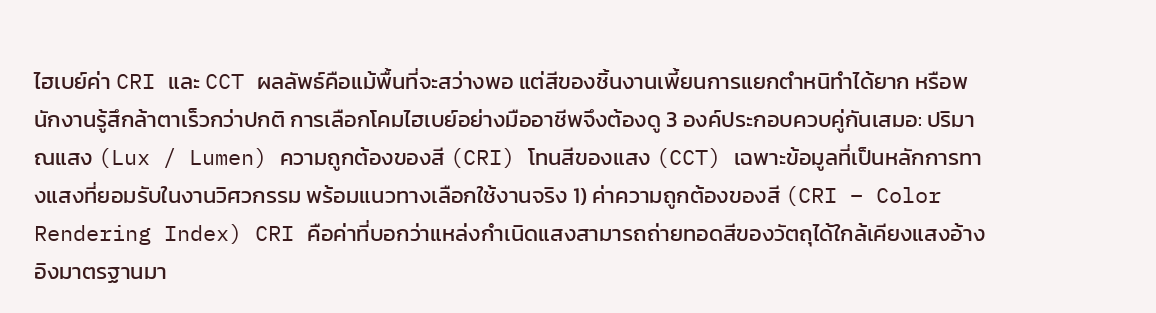ไฮเบย์ค่า CRI และ CCT ผลลัพธ์คือแม้พื้นที่จะสว่างพอ แต่สีของชิ้นงานเพี้ยนการแยกตำหนิทำได้ยาก หรือพนักงานรู้สึกล้าตาเร็วกว่าปกติ การเลือกโคมไฮเบย์อย่างมืออาชีพจึงต้องดู 3 องค์ประกอบควบคู่กันเสมอ: ปริมาณแสง (Lux / Lumen) ความถูกต้องของสี (CRI) โทนสีของแสง (CCT) เฉพาะข้อมูลที่เป็นหลักการทางแสงที่ยอมรับในงานวิศวกรรม พร้อมแนวทางเลือกใช้งานจริง 1) ค่าความถูกต้องของสี (CRI – Color Rendering Index) CRI คือค่าที่บอกว่าแหล่งกำเนิดแสงสามารถถ่ายทอดสีของวัตถุได้ใกล้เคียงแสงอ้างอิงมาตรฐานมา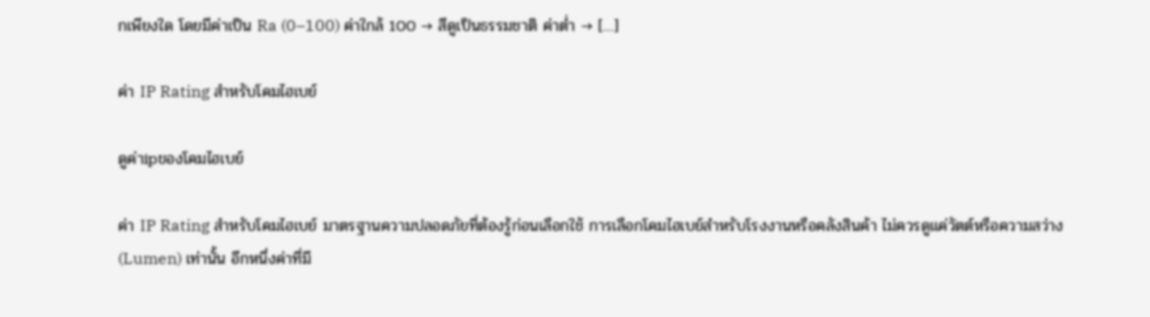กเพียงใด โดยมีค่าเป็น Ra (0–100) ค่าใกล้ 100 → สีดูเป็นธรรมชาติ ค่าต่ำ → […]

ค่า IP Rating สำหรับโคมไฮเบย์

ดูค่าipของโคมไฮเบย์

ค่า IP Rating สำหรับโคมไฮเบย์ มาตรฐานความปลอดภัยที่ต้องรู้ก่อนเลือกใช้ การเลือกโคมไฮเบย์สำหรับโรงงานหรือคลังสินค้า ไม่ควรดูแค่วัตต์หรือความสว่าง (Lumen) เท่านั้น อีกหนึ่งค่าที่มี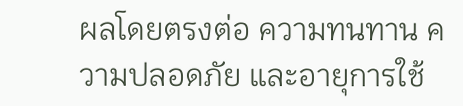ผลโดยตรงต่อ ความทนทาน ความปลอดภัย และอายุการใช้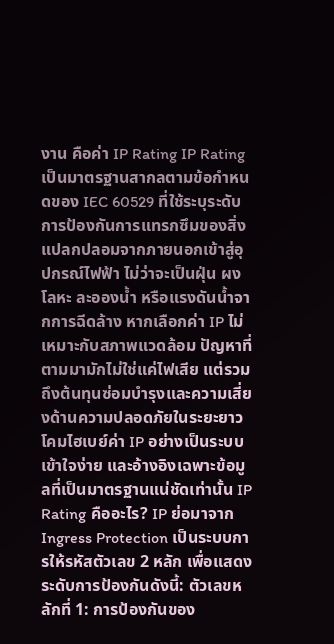งาน คือค่า IP Rating IP Rating เป็นมาตรฐานสากลตามข้อกำหนดของ IEC 60529 ที่ใช้ระบุระดับการป้องกันการแทรกซึมของสิ่งแปลกปลอมจากภายนอกเข้าสู่อุปกรณ์ไฟฟ้า ไม่ว่าจะเป็นฝุ่น ผงโลหะ ละอองน้ำ หรือแรงดันน้ำจากการฉีดล้าง หากเลือกค่า IP ไม่เหมาะกับสภาพแวดล้อม ปัญหาที่ตามมามักไม่ใช่แค่ไฟเสีย แต่รวมถึงต้นทุนซ่อมบำรุงและความเสี่ยงด้านความปลอดภัยในระยะยาวโคมไฮเบย์ค่า IP อย่างเป็นระบบ เข้าใจง่าย และอ้างอิงเฉพาะข้อมูลที่เป็นมาตรฐานแน่ชัดเท่านั้น IP Rating คืออะไร? IP ย่อมาจาก Ingress Protection เป็นระบบการให้รหัสตัวเลข 2 หลัก เพื่อแสดงระดับการป้องกันดังนี้: ตัวเลขหลักที่ 1: การป้องกันของ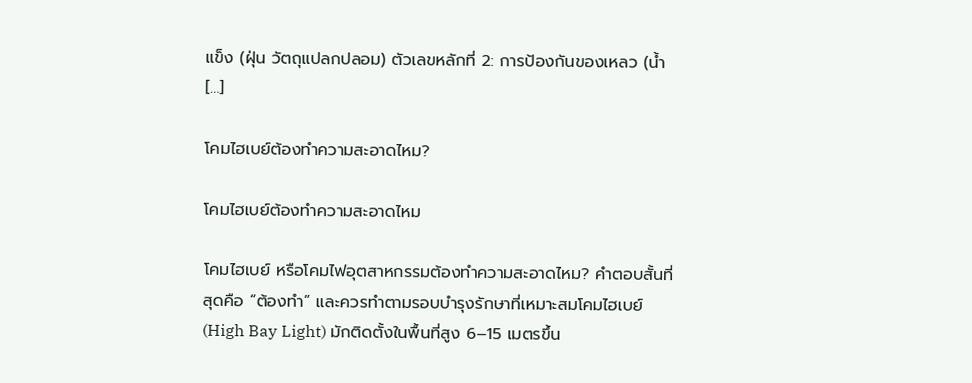แข็ง (ฝุ่น วัตถุแปลกปลอม) ตัวเลขหลักที่ 2: การป้องกันของเหลว (น้ำ […]

โคมไฮเบย์ต้องทำความสะอาดไหม?

โคมไฮเบย์ต้องทำความสะอาดไหม

โคมไฮเบย์ หรือโคมไฟอุตสาหกรรมต้องทำความสะอาดไหม? คำตอบสั้นที่สุดคือ “ต้องทำ” และควรทำตามรอบบำรุงรักษาที่เหมาะสมโคมไฮเบย์ (High Bay Light) มักติดตั้งในพื้นที่สูง 6–15 เมตรขึ้น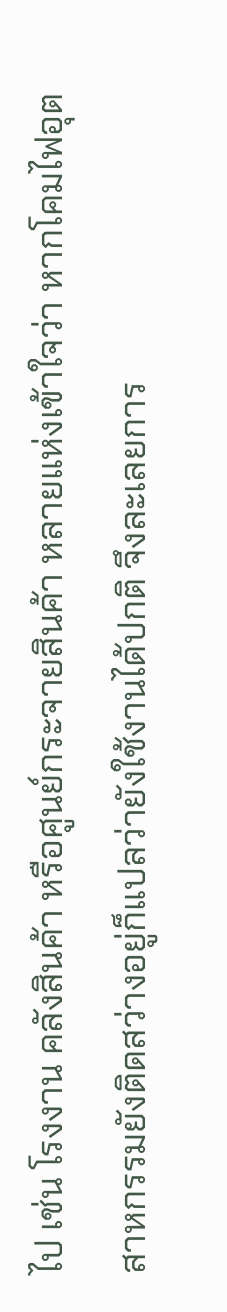ไป เช่น โรงงาน คลังสินค้า หรือศูนย์กระจายสินค้า หลายแห่งเข้าใจว่า หากโคมไฟอุตสาหกรรมยังติดสว่างอยู่ก็แปลว่ายังใช้งานได้ปกติ จึงละเลยการ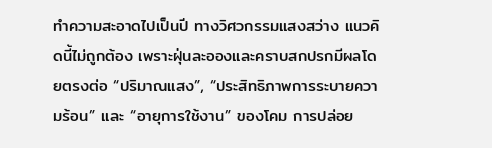ทำความสะอาดไปเป็นปี ทางวิศวกรรมแสงสว่าง แนวคิดนี้ไม่ถูกต้อง เพราะฝุ่นละอองและคราบสกปรกมีผลโดยตรงต่อ “ปริมาณแสง”, “ประสิทธิภาพการระบายความร้อน” และ “อายุการใช้งาน” ของโคม การปล่อย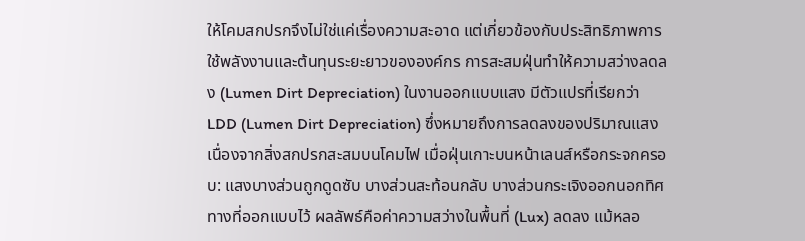ให้โคมสกปรกจึงไม่ใช่แค่เรื่องความสะอาด แต่เกี่ยวข้องกับประสิทธิภาพการใช้พลังงานและต้นทุนระยะยาวขององค์กร การสะสมฝุ่นทำให้ความสว่างลดลง (Lumen Dirt Depreciation) ในงานออกแบบแสง มีตัวแปรที่เรียกว่า LDD (Lumen Dirt Depreciation) ซึ่งหมายถึงการลดลงของปริมาณแสงเนื่องจากสิ่งสกปรกสะสมบนโคมไฟ เมื่อฝุ่นเกาะบนหน้าเลนส์หรือกระจกครอบ: แสงบางส่วนถูกดูดซับ บางส่วนสะท้อนกลับ บางส่วนกระเจิงออกนอกทิศทางที่ออกแบบไว้ ผลลัพธ์คือค่าความสว่างในพื้นที่ (Lux) ลดลง แม้หลอ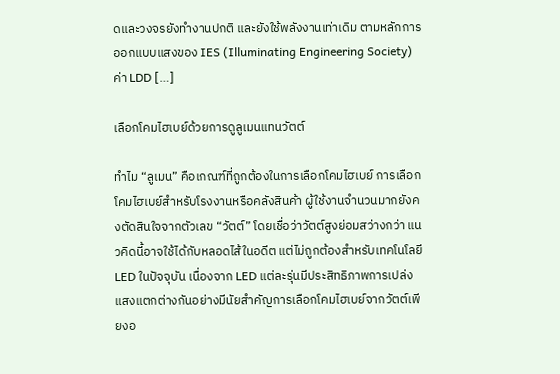ดและวงจรยังทำงานปกติ และยังใช้พลังงานเท่าเดิม ตามหลักการออกแบบแสงของ IES (Illuminating Engineering Society) ค่า LDD […]

เลือกโคมไฮเบย์ด้วยการดูลูเมนแทนวัตต์

ทำไม “ลูเมน” คือเกณฑ์ที่ถูกต้องในการเลือกโคมไฮเบย์ การเลือกโคมไฮเบย์สำหรับโรงงานหรือคลังสินค้า ผู้ใช้งานจำนวนมากยังคงตัดสินใจจากตัวเลข “วัตต์” โดยเชื่อว่าวัตต์สูงย่อมสว่างกว่า แนวคิดนี้อาจใช้ได้กับหลอดไส้ในอดีต แต่ไม่ถูกต้องสำหรับเทคโนโลยี LED ในปัจจุบัน เนื่องจาก LED แต่ละรุ่นมีประสิทธิภาพการเปล่งแสงแตกต่างกันอย่างมีนัยสำคัญการเลือกโคมไฮเบย์จากวัตต์เพียงอ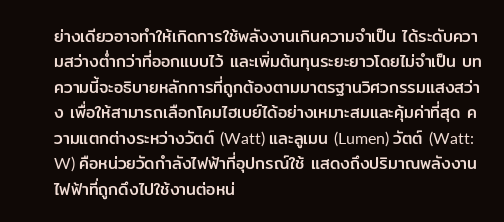ย่างเดียวอาจทำให้เกิดการใช้พลังงานเกินความจำเป็น ได้ระดับความสว่างต่ำกว่าที่ออกแบบไว้ และเพิ่มต้นทุนระยะยาวโดยไม่จำเป็น บทความนี้จะอธิบายหลักการที่ถูกต้องตามมาตรฐานวิศวกรรมแสงสว่าง เพื่อให้สามารถเลือกโคมไฮเบย์ได้อย่างเหมาะสมและคุ้มค่าที่สุด ความแตกต่างระหว่างวัตต์ (Watt) และลูเมน (Lumen) วัตต์ (Watt: W) คือหน่วยวัดกำลังไฟฟ้าที่อุปกรณ์ใช้ แสดงถึงปริมาณพลังงานไฟฟ้าที่ถูกดึงไปใช้งานต่อหน่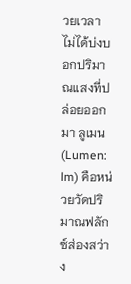วยเวลา ไม่ได้บ่งบอกปริมาณแสงที่ปล่อยออกมา ลูเมน (Lumen: lm) คือหน่วยวัดปริมาณฟลักซ์ส่องสว่าง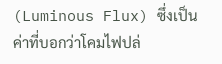(Luminous Flux) ซึ่งเป็นค่าที่บอกว่าโคมไฟปล่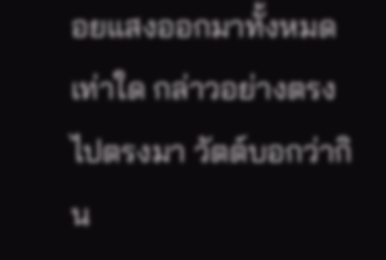อยแสงออกมาทั้งหมดเท่าใด กล่าวอย่างตรงไปตรงมา วัตต์บอกว่ากิน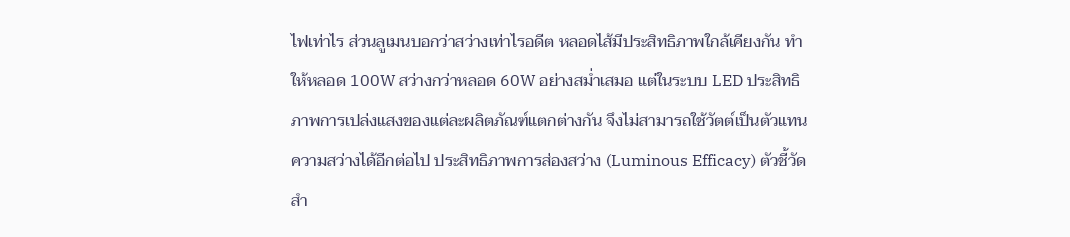ไฟเท่าไร ส่วนลูเมนบอกว่าสว่างเท่าไรอดีต หลอดไส้มีประสิทธิภาพใกล้เคียงกัน ทำให้หลอด 100W สว่างกว่าหลอด 60W อย่างสม่ำเสมอ แต่ในระบบ LED ประสิทธิภาพการเปล่งแสงของแต่ละผลิตภัณฑ์แตกต่างกัน จึงไม่สามารถใช้วัตต์เป็นตัวแทนความสว่างได้อีกต่อไป ประสิทธิภาพการส่องสว่าง (Luminous Efficacy) ตัวชี้วัดสำ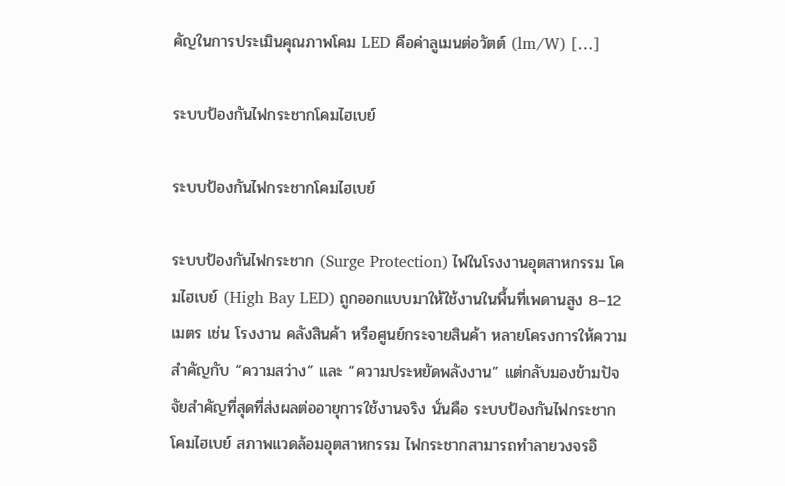คัญในการประเมินคุณภาพโคม LED คือค่าลูเมนต่อวัตต์ (lm/W) […]

ระบบป้องกันไฟกระชากโคมไฮเบย์

ระบบป้องกันไฟกระชากโคมไฮเบย์

ระบบป้องกันไฟกระชาก (Surge Protection) ไฟในโรงงานอุตสาหกรรม โคมไฮเบย์ (High Bay LED) ถูกออกแบบมาให้ใช้งานในพื้นที่เพดานสูง 8–12 เมตร เช่น โรงงาน คลังสินค้า หรือศูนย์กระจายสินค้า หลายโครงการให้ความสำคัญกับ “ความสว่าง” และ “ความประหยัดพลังงาน” แต่กลับมองข้ามปัจจัยสำคัญที่สุดที่ส่งผลต่ออายุการใช้งานจริง นั่นคือ ระบบป้องกันไฟกระชากโคมไฮเบย์ สภาพแวดล้อมอุตสาหกรรม ไฟกระชากสามารถทำลายวงจรอิ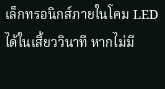เล็กทรอนิกส์ภายในโคม LED ได้ในเสี้ยววินาที หากไม่มี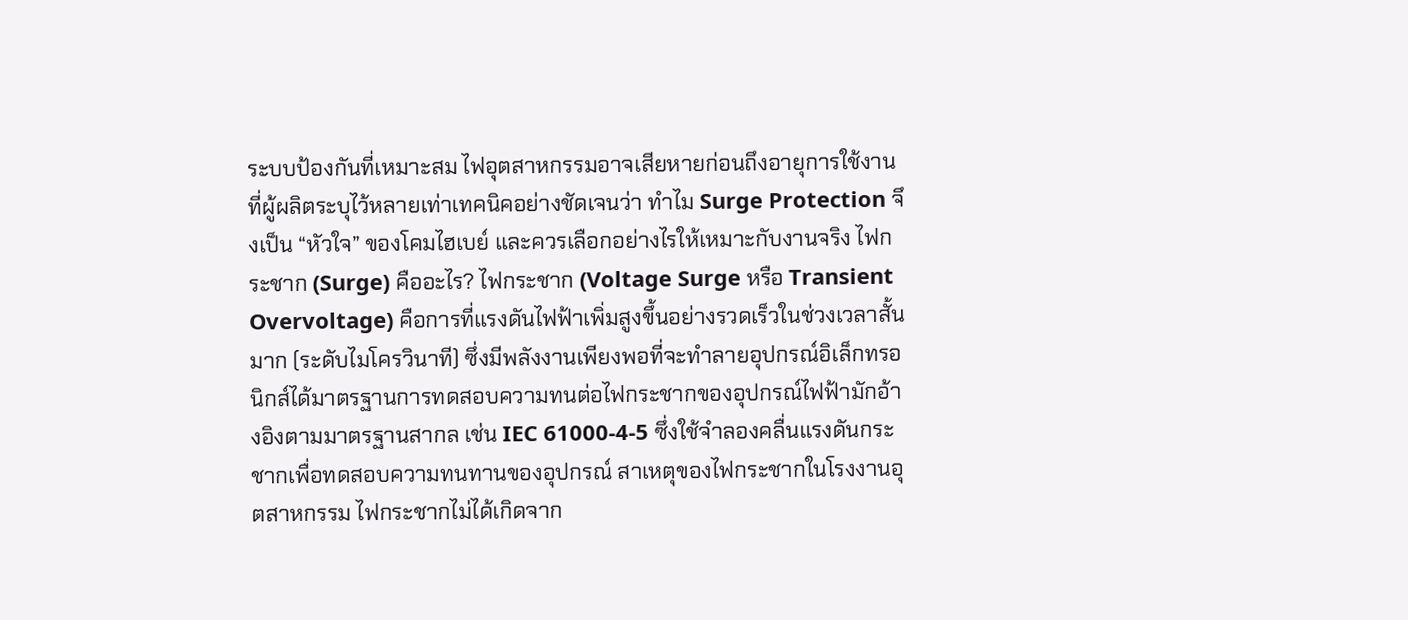ระบบป้องกันที่เหมาะสม ไฟอุตสาหกรรมอาจเสียหายก่อนถึงอายุการใช้งานที่ผู้ผลิตระบุไว้หลายเท่าเทคนิคอย่างชัดเจนว่า ทำไม Surge Protection จึงเป็น “หัวใจ” ของโคมไฮเบย์ และควรเลือกอย่างไรให้เหมาะกับงานจริง ไฟกระชาก (Surge) คืออะไร? ไฟกระชาก (Voltage Surge หรือ Transient Overvoltage) คือการที่แรงดันไฟฟ้าเพิ่มสูงขึ้นอย่างรวดเร็วในช่วงเวลาสั้นมาก (ระดับไมโครวินาที) ซึ่งมีพลังงานเพียงพอที่จะทำลายอุปกรณ์อิเล็กทรอนิกส์ได้มาตรฐานการทดสอบความทนต่อไฟกระชากของอุปกรณ์ไฟฟ้ามักอ้างอิงตามมาตรฐานสากล เช่น IEC 61000-4-5 ซึ่งใช้จำลองคลื่นแรงดันกระชากเพื่อทดสอบความทนทานของอุปกรณ์ สาเหตุของไฟกระชากในโรงงานอุตสาหกรรม ไฟกระชากไม่ได้เกิดจาก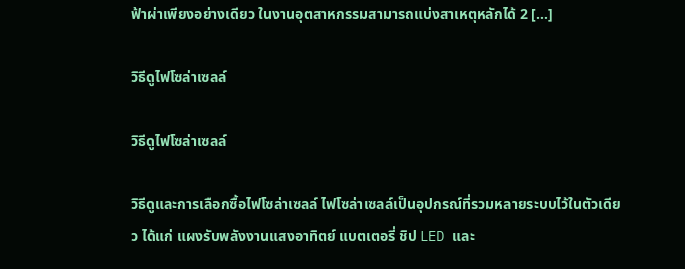ฟ้าผ่าเพียงอย่างเดียว ในงานอุตสาหกรรมสามารถแบ่งสาเหตุหลักได้ 2 […]

วิธีดูไฟโซล่าเซลล์

วิธีดูไฟโซล่าเซลล์

วิธีดูและการเลือกซื้อไฟโซล่าเซลล์ ไฟโซล่าเซลล์เป็นอุปกรณ์ที่รวมหลายระบบไว้ในตัวเดียว ได้แก่ แผงรับพลังงานแสงอาทิตย์ แบตเตอรี่ ชิป LED และ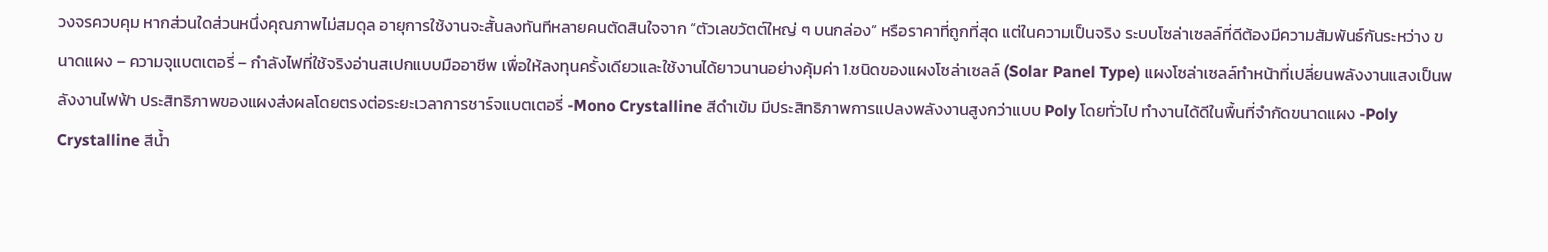วงจรควบคุม หากส่วนใดส่วนหนึ่งคุณภาพไม่สมดุล อายุการใช้งานจะสั้นลงทันทีหลายคนตัดสินใจจาก “ตัวเลขวัตต์ใหญ่ ๆ บนกล่อง” หรือราคาที่ถูกที่สุด แต่ในความเป็นจริง ระบบโซล่าเซลล์ที่ดีต้องมีความสัมพันธ์กันระหว่าง ขนาดแผง – ความจุแบตเตอรี่ – กำลังไฟที่ใช้จริงอ่านสเปกแบบมืออาชีพ เพื่อให้ลงทุนครั้งเดียวและใช้งานได้ยาวนานอย่างคุ้มค่า 1.ชนิดของแผงโซล่าเซลล์ (Solar Panel Type) แผงโซล่าเซลล์ทำหน้าที่เปลี่ยนพลังงานแสงเป็นพลังงานไฟฟ้า ประสิทธิภาพของแผงส่งผลโดยตรงต่อระยะเวลาการชาร์จแบตเตอรี่ -Mono Crystalline สีดำเข้ม มีประสิทธิภาพการแปลงพลังงานสูงกว่าแบบ Poly โดยทั่วไป ทำงานได้ดีในพื้นที่จำกัดขนาดแผง -Poly Crystalline สีน้ำ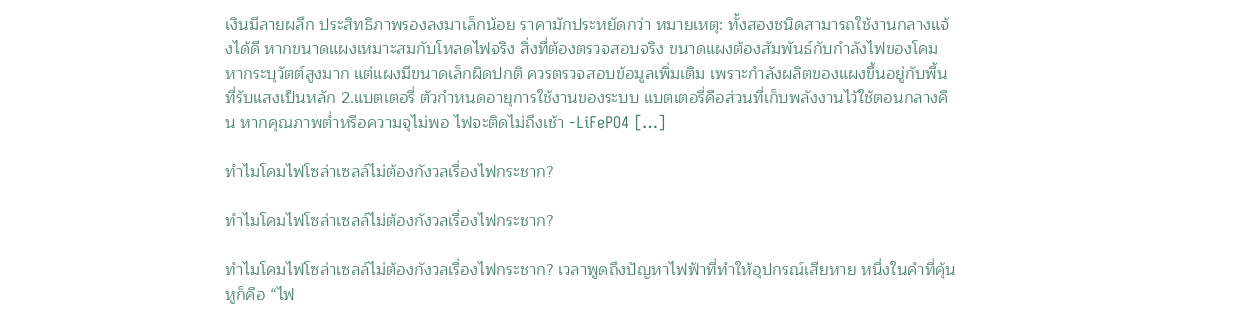เงินมีลายผลึก ประสิทธิภาพรองลงมาเล็กน้อย ราคามักประหยัดกว่า หมายเหตุ: ทั้งสองชนิดสามารถใช้งานกลางแจ้งได้ดี หากขนาดแผงเหมาะสมกับโหลดไฟจริง สิ่งที่ต้องตรวจสอบจริง ขนาดแผงต้องสัมพันธ์กับกำลังไฟของโคม หากระบุวัตต์สูงมาก แต่แผงมีขนาดเล็กผิดปกติ ควรตรวจสอบข้อมูลเพิ่มเติม เพราะกำลังผลิตของแผงขึ้นอยู่กับพื้นที่รับแสงเป็นหลัก 2.แบตเตอรี่ ตัวกำหนดอายุการใช้งานของระบบ แบตเตอรี่คือส่วนที่เก็บพลังงานไว้ใช้ตอนกลางคืน หากคุณภาพต่ำหรือความจุไม่พอ ไฟจะติดไม่ถึงเช้า -LiFePO4 […]

ทำไมโคมไฟโซล่าเซลล์ไม่ต้องกังวลเรื่องไฟกระชาก?

ทำไมโคมไฟโซล่าเซลล์ไม่ต้องกังวลเรื่องไฟกระชาก?

ทำไมโคมไฟโซล่าเซลล์ไม่ต้องกังวลเรื่องไฟกระชาก? เวลาพูดถึงปัญหาไฟฟ้าที่ทำให้อุปกรณ์เสียหาย หนึ่งในคำที่คุ้นหูก็คือ “ไฟ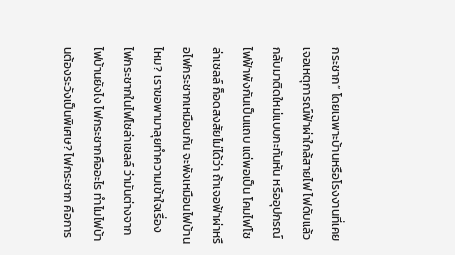กระชาก” โดยเฉพาะบ้านหรือโรงงานที่เคยเจอเหตุการณ์ฟ้าผ่าใกล้สายไฟ ไฟดับแล้วกลับมาติดใหม่แบบกะทันหัน หรืออุปกรณ์ไฟฟ้าพังกันเป็นแถบ แต่พอเป็น โคมไฟโซล่าเซลล์ ก็อดสงสัยไม่ได้ว่า ถ้าเจอฟ้าผ่าหรือไฟกระชากเหมือนกัน จะพังเหมือนไฟบ้านไหม? เราขอพามาลุยทำความเข้าใจเรื่องไฟกระชากในไฟโซล่าเซลล์ ว่ามันต่างจากไฟบ้านยังไง ไฟกระชากคืออะไร ทำไมไฟบ้านต้องระวังเป็นพิเศษ? ไฟกระชาก คือการ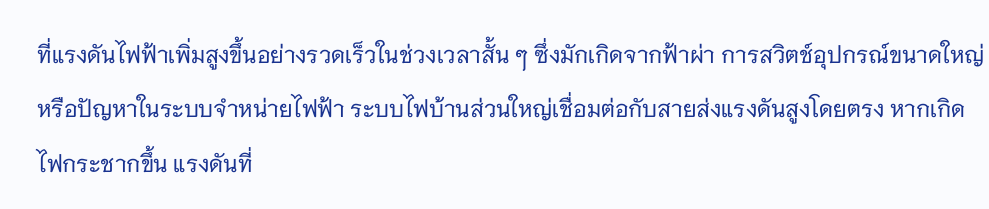ที่แรงดันไฟฟ้าเพิ่มสูงขึ้นอย่างรวดเร็วในช่วงเวลาสั้น ๆ ซึ่งมักเกิดจากฟ้าผ่า การสวิตช์อุปกรณ์ขนาดใหญ่ หรือปัญหาในระบบจำหน่ายไฟฟ้า ระบบไฟบ้านส่วนใหญ่เชื่อมต่อกับสายส่งแรงดันสูงโดยตรง หากเกิดไฟกระชากขึ้น แรงดันที่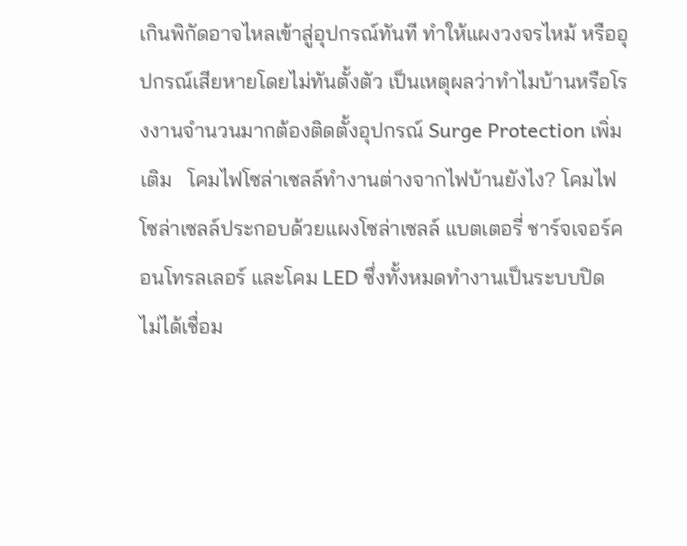เกินพิกัดอาจไหลเข้าสู่อุปกรณ์ทันที ทำให้แผงวงจรไหม้ หรืออุปกรณ์เสียหายโดยไม่ทันตั้งตัว เป็นเหตุผลว่าทำไมบ้านหรือโรงงานจำนวนมากต้องติดตั้งอุปกรณ์ Surge Protection เพิ่มเติม   โคมไฟโซล่าเซลล์ทำงานต่างจากไฟบ้านยังไง? โคมไฟโซล่าเซลล์ประกอบด้วยแผงโซล่าเซลล์ แบตเตอรี่ ชาร์จเจอร์คอนโทรลเลอร์ และโคม LED ซึ่งทั้งหมดทำงานเป็นระบบปิด ไม่ได้เชื่อม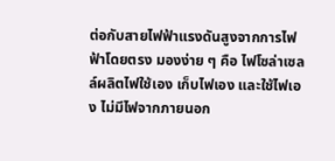ต่อกับสายไฟฟ้าแรงดันสูงจากการไฟฟ้าโดยตรง มองง่าย ๆ คือ ไฟโซล่าเซลล์ผลิตไฟใช้เอง เก็บไฟเอง และใช้ไฟเอง ไม่มีไฟจากภายนอก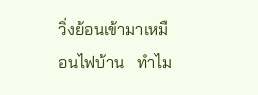วิ่งย้อนเข้ามาเหมือนไฟบ้าน   ทำไม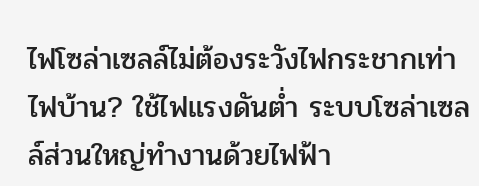ไฟโซล่าเซลล์ไม่ต้องระวังไฟกระชากเท่าไฟบ้าน? ใช้ไฟแรงดันต่ำ ระบบโซล่าเซลล์ส่วนใหญ่ทำงานด้วยไฟฟ้า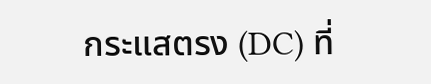กระแสตรง (DC) ที่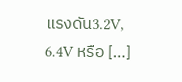แรงดัน3.2V, 6.4V หรือ […]